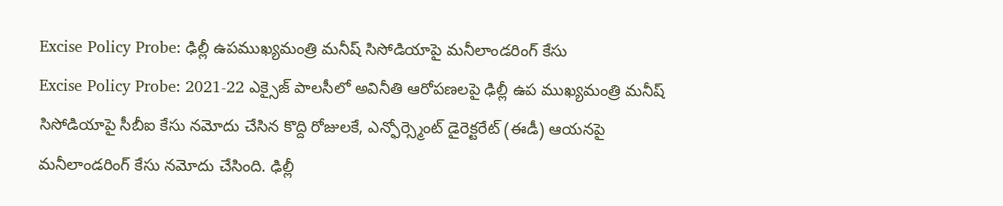Excise Policy Probe: ఢిల్లీ ఉపముఖ్యమంత్రి మనీష్ సిసోడియాపై మనీలాండరింగ్ కేసు
Excise Policy Probe: 2021-22 ఎక్సైజ్ పాలసీలో అవినీతి ఆరోపణలపై ఢిల్లీ ఉప ముఖ్యమంత్రి మనీష్ సిసోడియాపై సీబీఐ కేసు నమోదు చేసిన కొద్ది రోజులకే, ఎన్ఫోర్స్మెంట్ డైరెక్టరేట్ (ఈడీ) ఆయనపై మనీలాండరింగ్ కేసు నమోదు చేసింది. ఢిల్లీ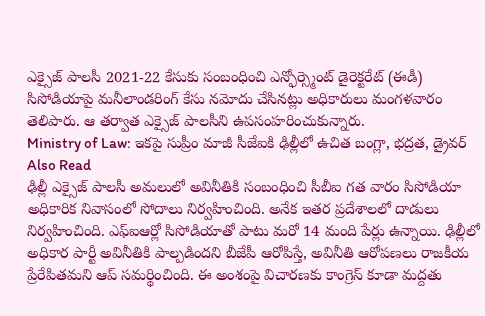ఎక్సైజ్ పాలసీ 2021-22 కేసుకు సంబంధించి ఎన్ఫోర్స్మెంట్ డైరెక్టరేట్ (ఈడీ) సిసోడియాపై మనీలాండరింగ్ కేసు నమోదు చేసినట్లు అధికారులు మంగళవారం తెలిపారు. ఆ తర్వాత ఎక్సైజ్ పాలసీని ఉపసంహరించుకున్నారు.
Ministry of Law: ఇకపై సుప్రీం మాజీ సీజేఐకి ఢిల్లీలో ఉచిత బంగ్లా, భద్రత, డ్రైవర్
Also Read
ఢిల్లీ ఎక్సైజ్ పాలసీ అమలులో అవినీతికి సంబంధించి సీబీఐ గత వారం సిసోడియా అధికారిక నివాసంలో సోదాలు నిర్వహించింది. అనేక ఇతర ప్రదేశాలలో దాడులు నిర్వహించింది. ఎఫ్ఐఆర్లో సిసోడియాతో పాటు మరో 14 మంది పేర్లు ఉన్నాయి. ఢిల్లీలో అధికార పార్టీ అవినీతికి పాల్పడిందని బీజేపీ ఆరోపిస్తే, అవినీతి ఆరోపణలు రాజకీయ ప్రేరేపితమని ఆప్ సమర్థించింది. ఈ అంశంపై విచారణకు కాంగ్రెస్ కూడా మద్దతు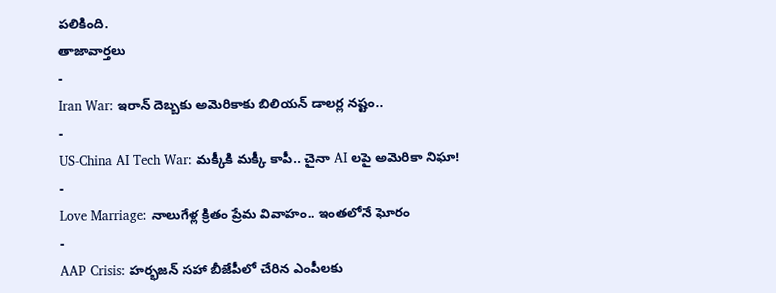పలికింది.
తాజావార్తలు
-
Iran War: ఇరాన్ దెబ్బకు అమెరికాకు బిలియన్ డాలర్ల నష్టం..
-
US-China AI Tech War: మక్కీకి మక్కీ కాపీ.. చైనా AI లపై అమెరికా నిఘా!
-
Love Marriage: నాలుగేళ్ల క్రితం ప్రేమ వివాహం.. ఇంతలోనే ఘోరం
-
AAP Crisis: హర్భజన్ సహా బీజేపీలో చేరిన ఎంపీలకు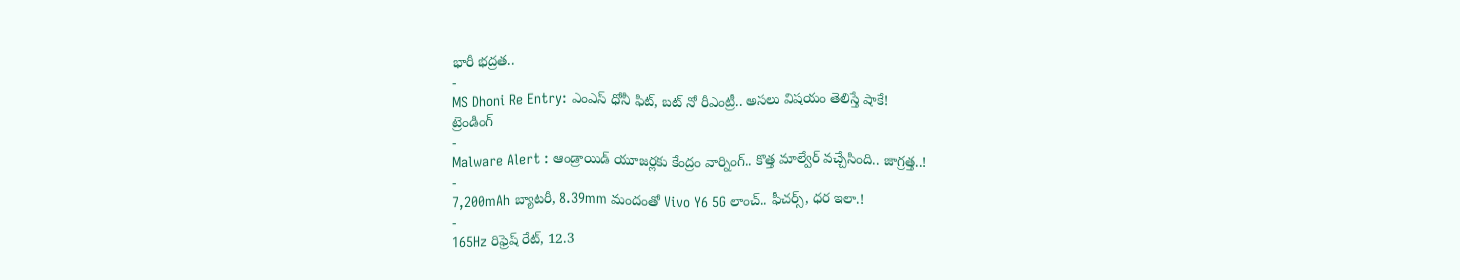భారీ భద్రత..
-
MS Dhoni Re Entry: ఎంఎస్ ధోనీ ఫిట్, బట్ నో రీఎంట్రీ.. అసలు విషయం తెలిస్తే షాకే!
ట్రెండింగ్
-
Malware Alert : ఆండ్రాయిడ్ యూజర్లకు కేంద్రం వార్నింగ్.. కొత్త మాల్వేర్ వచ్చేసింది.. జాగ్రత్త..!
-
7,200mAh బ్యాటరీ, 8.39mm మందంతో Vivo Y6 5G లాంచ్.. ఫీచర్స్, ధర ఇలా.!
-
165Hz రిఫ్రెష్ రేట్, 12.3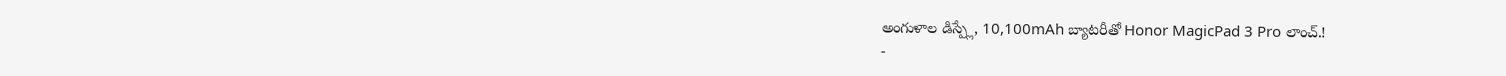అంగుళాల డిస్ప్లే, 10,100mAh బ్యాటరీతో Honor MagicPad 3 Pro లాంచ్.!
-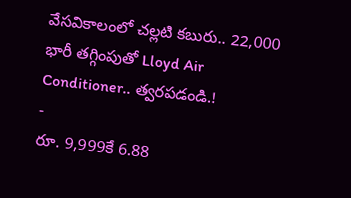వేసవికాలంలో చల్లటి కబురు.. 22,000 భారీ తగ్గింపుతో Lloyd Air Conditioner.. త్వరపడండి.!
-
రూ. 9,999కే 6.88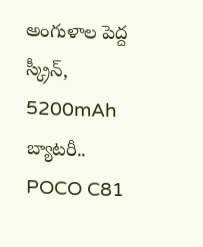అంగుళాల పెద్ద స్క్రీన్, 5200mAh బ్యాటరీ.. POCO C81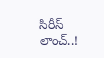సిరీస్ లాంచ్..!